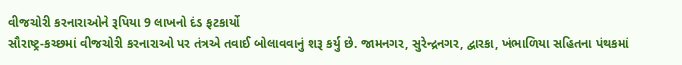વીજચોરી કરનારાઓને રૂપિયા 9 લાખનો દંડ ફટકાર્યો
સૌરાષ્ટ્ર-કચ્છમાં વીજચોરી કરનારાઓ પર તંત્રએ તવાઈ બોલાવવાનું શરૂ કર્યુ છે. જામનગર, સુરેન્દ્રનગર, દ્વારકા, ખંભાળિયા સહિતના પંથકમાં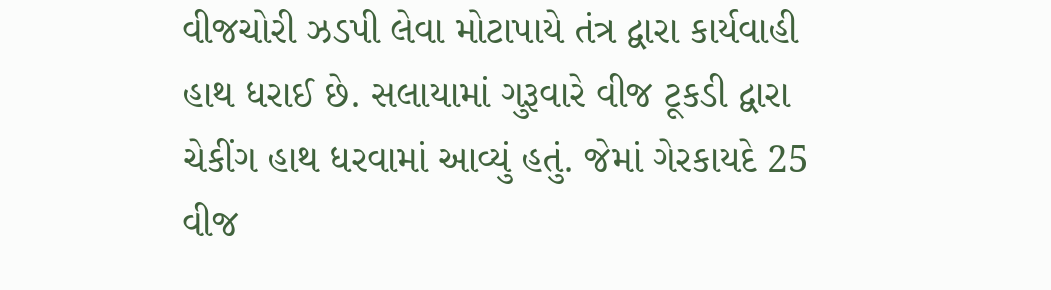વીજચોરી ઝડપી લેવા મોટાપાયે તંત્ર દ્વારા કાર્યવાહી હાથ ધરાઈ છે. સલાયામાં ગુરૂવારે વીજ ટૂકડી દ્વારા ચેકીંગ હાથ ધરવામાં આવ્યું હતું. જેમાં ગેરકાયદે 25 વીજ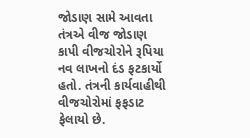જોડાણ સામે આવતા તંત્રએ વીજ જોડાણ કાપી વીજચોરોને રૂપિયા નવ લાખનો દંડ ફટકાર્યો હતો. તંત્રની કાર્યવાહીથી વીજચોરોમાં ફફડાટ ફેલાયો છે.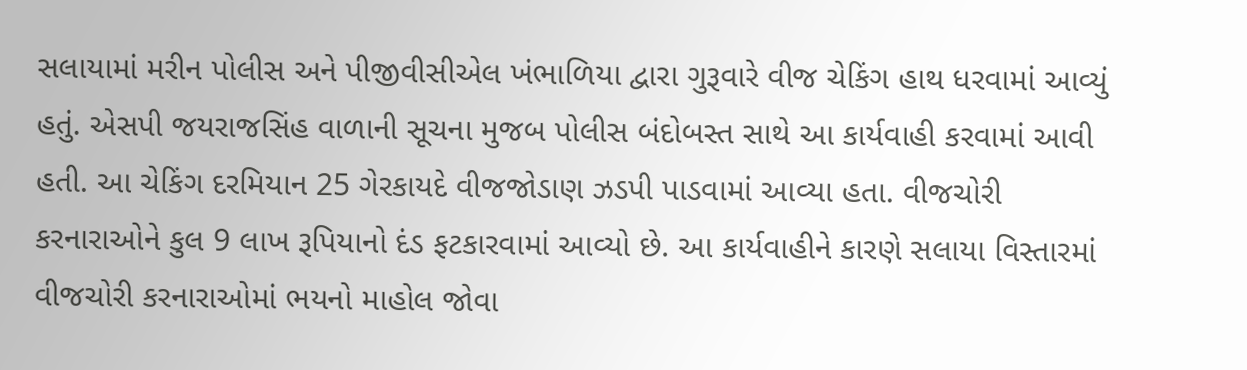સલાયામાં મરીન પોલીસ અને પીજીવીસીએલ ખંભાળિયા દ્વારા ગુરૂવારે વીજ ચેકિંગ હાથ ધરવામાં આવ્યું હતું. એસપી જયરાજસિંહ વાળાની સૂચના મુજબ પોલીસ બંદોબસ્ત સાથે આ કાર્યવાહી કરવામાં આવી હતી. આ ચેકિંગ દરમિયાન 25 ગેરકાયદે વીજજોડાણ ઝડપી પાડવામાં આવ્યા હતા. વીજચોરી કરનારાઓને કુલ 9 લાખ રૂપિયાનો દંડ ફટકારવામાં આવ્યો છે. આ કાર્યવાહીને કારણે સલાયા વિસ્તારમાં વીજચોરી કરનારાઓમાં ભયનો માહોલ જોવા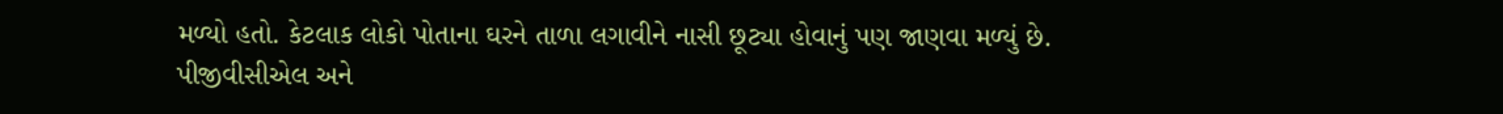મળ્યો હતો. કેટલાક લોકો પોતાના ઘરને તાળા લગાવીને નાસી છૂટ્યા હોવાનું પણ જાણવા મળ્યું છે. પીજીવીસીએલ અને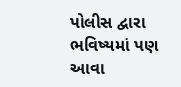પોલીસ દ્વારા ભવિષ્યમાં પણ આવા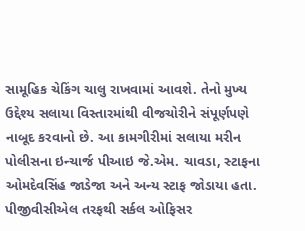સામૂહિક ચેકિંગ ચાલુ રાખવામાં આવશે. તેનો મુખ્ય ઉદ્દેશ્ય સલાયા વિસ્તારમાંથી વીજચોરીને સંપૂર્ણપણે નાબૂદ કરવાનો છે. આ કામગીરીમાં સલાયા મરીન પોલીસના ઇન્ચાર્જ પીઆઇ જે.એમ. ચાવડા, સ્ટાફના ઓમદેવસિંહ જાડેજા અને અન્ય સ્ટાફ જોડાયા હતા. પીજીવીસીએલ તરફથી સર્કલ ઓફિસર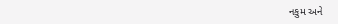નકુમ અને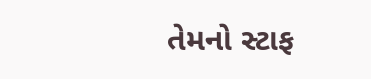તેમનો સ્ટાફ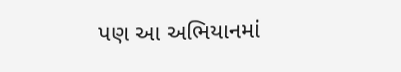પણ આ અભિયાનમાં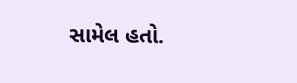સામેલ હતો.